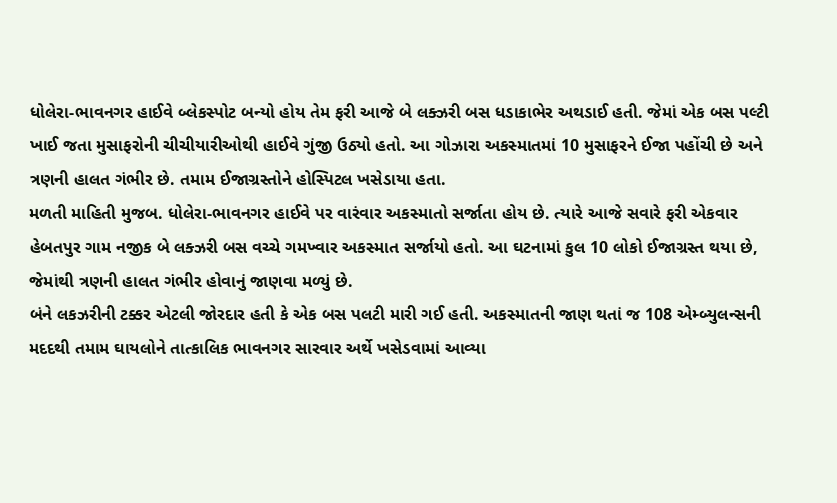ધોલેરા-ભાવનગર હાઈવે બ્લેકસ્પોટ બન્યો હોય તેમ ફરી આજે બે લક્ઝરી બસ ધડાકાભેર અથડાઈ હતી. જેમાં એક બસ પલ્ટી ખાઈ જતા મુસાફરોની ચીચીયારીઓથી હાઈવે ગુંજી ઉઠ્યો હતો. આ ગોઝારા અકસ્માતમાં 10 મુસાફરને ઈજા પહોંચી છે અને ત્રણની હાલત ગંભીર છે. તમામ ઈજાગ્રસ્તોને હોસ્પિટલ ખસેડાયા હતા.
મળતી માહિતી મુજબ. ધોલેરા-ભાવનગર હાઈવે પર વારંવાર અકસ્માતો સર્જાતા હોય છે. ત્યારે આજે સવારે ફરી એકવાર હેબતપુર ગામ નજીક બે લક્ઝરી બસ વચ્ચે ગમખ્વાર અકસ્માત સર્જાયો હતો. આ ઘટનામાં કુલ 10 લોકો ઈજાગ્રસ્ત થયા છે, જેમાંથી ત્રણની હાલત ગંભીર હોવાનું જાણવા મળ્યું છે.
બંને લકઝરીની ટક્કર એટલી જોરદાર હતી કે એક બસ પલટી મારી ગઈ હતી. અકસ્માતની જાણ થતાં જ 108 એમ્બ્યુલન્સની મદદથી તમામ ઘાયલોને તાત્કાલિક ભાવનગર સારવાર અર્થે ખસેડવામાં આવ્યા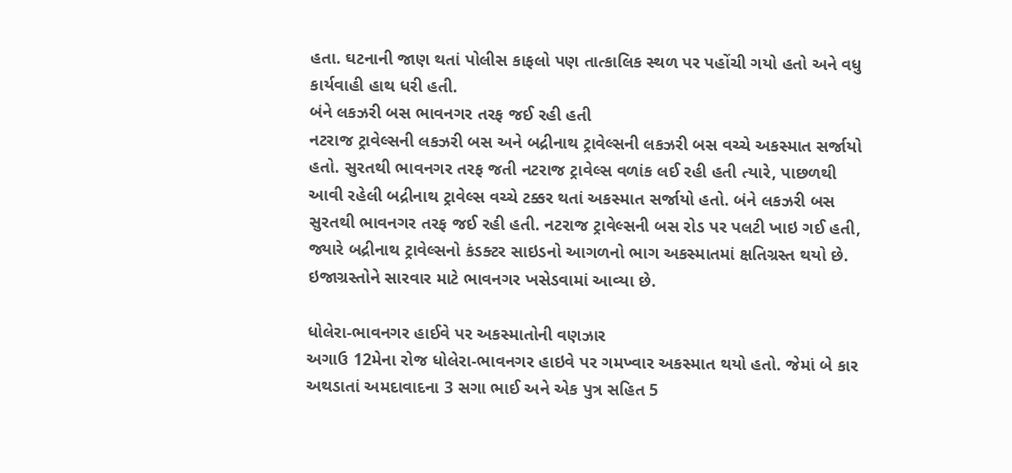હતા. ઘટનાની જાણ થતાં પોલીસ કાફલો પણ તાત્કાલિક સ્થળ પર પહોંચી ગયો હતો અને વધુ કાર્યવાહી હાથ ધરી હતી.
બંને લકઝરી બસ ભાવનગર તરફ જઈ રહી હતી
નટરાજ ટ્રાવેલ્સની લકઝરી બસ અને બદ્રીનાથ ટ્રાવેલ્સની લકઝરી બસ વચ્ચે અકસ્માત સર્જાયો હતો. સુરતથી ભાવનગર તરફ જતી નટરાજ ટ્રાવેલ્સ વળાંક લઈ રહી હતી ત્યારે, પાછળથી આવી રહેલી બદ્રીનાથ ટ્રાવેલ્સ વચ્ચે ટક્કર થતાં અકસ્માત સર્જાયો હતો. બંને લકઝરી બસ સુરતથી ભાવનગર તરફ જઈ રહી હતી. નટરાજ ટ્રાવેલ્સની બસ રોડ પર પલટી ખાઇ ગઈ હતી, જ્યારે બદ્રીનાથ ટ્રાવેલ્સનો કંડક્ટર સાઇડનો આગળનો ભાગ અકસ્માતમાં ક્ષતિગ્રસ્ત થયો છે. ઇજાગ્રસ્તોને સારવાર માટે ભાવનગર ખસેડવામાં આવ્યા છે.

ધોલેરા-ભાવનગર હાઈવે પર અકસ્માતોની વણઝાર
અગાઉ 12મેના રોજ ધોલેરા-ભાવનગર હાઇવે પર ગમખ્વાર અકસ્માત થયો હતો. જેમાં બે કાર અથડાતાં અમદાવાદના 3 સગા ભાઈ અને એક પુત્ર સહિત 5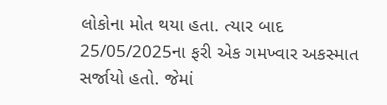લોકોના મોત થયા હતા. ત્યાર બાદ 25/05/2025ના ફરી એક ગમખ્વાર અકસ્માત સર્જાયો હતો. જેમાં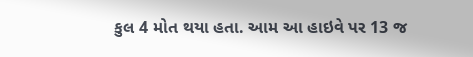કુલ 4 મોત થયા હતા. આમ આ હાઇવે પર 13 જ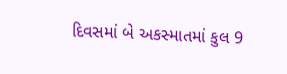દિવસમાં બે અકસ્માતમાં કુલ 9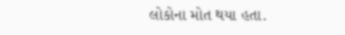લોકોના મોત થયા હતા.